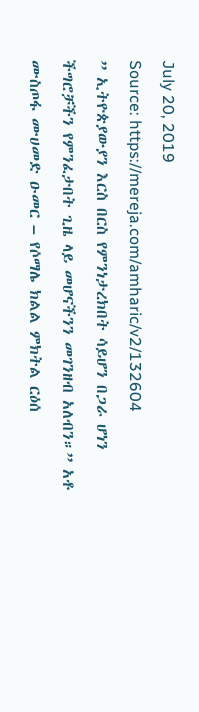July 20, 2019
Source: https://mereja.com/amharic/v2/132604
” ኢትዮጵያውያን እርስ በርስ የምንነታረክበት ሳይሆን በጋራ ሆነን ችግሮቻችን የምንፈታበት ጊዜ ላይ መሆናችንን መገንዘብ አለብን።” አቶ ሙስጦፋ ሙሀመድ ዑመር – የሶማሌ ክልል ምክትል ርዕሰ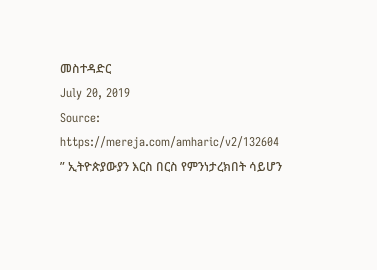መስተዳድር
July 20, 2019
Source: https://mereja.com/amharic/v2/132604
” ኢትዮጵያውያን እርስ በርስ የምንነታረክበት ሳይሆን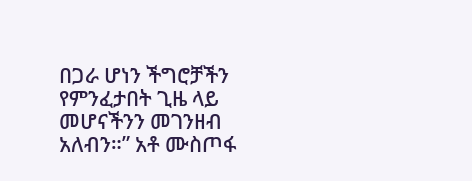በጋራ ሆነን ችግሮቻችን የምንፈታበት ጊዜ ላይ መሆናችንን መገንዘብ አለብን።” አቶ ሙስጦፋ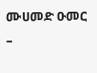ሙሀመድ ዑመር –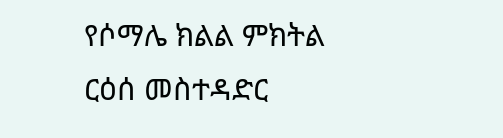የሶማሌ ክልል ምክትል ርዕሰ መስተዳድር